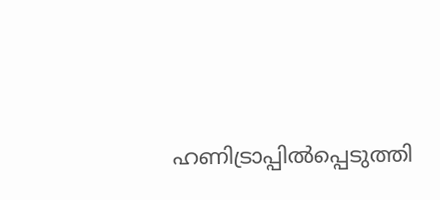ഹണിട്രാപ്പില്‍പ്പെടുത്തി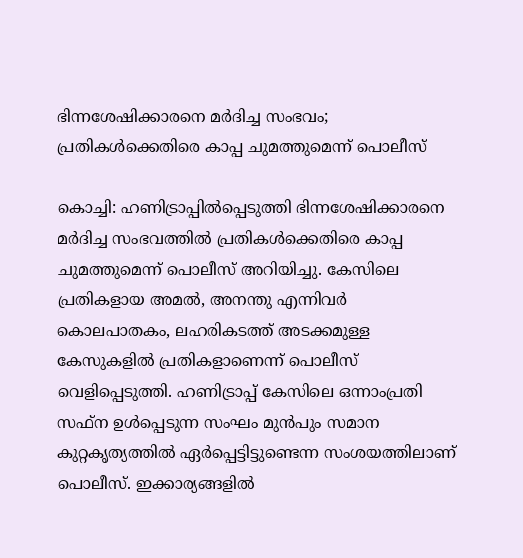ഭിന്നശേഷിക്കാരനെ മര്‍ദിച്ച സംഭവം; പ്രതികള്‍ക്കെതിരെ കാപ്പ ചുമത്തുമെന്ന് പൊലീസ്

കൊച്ചി: ഹണിട്രാപ്പില്‍പ്പെടുത്തി ഭിന്നശേഷിക്കാരനെ മര്‍ദിച്ച സംഭവത്തില്‍ പ്രതികള്‍ക്കെതിരെ കാപ്പ ചുമത്തുമെന്ന് പൊലീസ് അറിയിച്ചു. കേസിലെ പ്രതികളായ അമല്‍, അനന്തു എന്നിവര്‍ കൊലപാതകം, ലഹരികടത്ത് അടക്കമുള്ള കേസുകളില്‍ പ്രതികളാണെന്ന് പൊലീസ് വെളിപ്പെടുത്തി. ഹണിട്രാപ്പ് കേസിലെ ഒന്നാംപ്രതി സഫ്‌ന ഉള്‍പ്പെടുന്ന സംഘം മുന്‍പും സമാന കുറ്റകൃത്യത്തില്‍ ഏര്‍പ്പെട്ടിട്ടുണ്ടെന്ന സംശയത്തിലാണ് പൊലീസ്. ഇക്കാര്യങ്ങളില്‍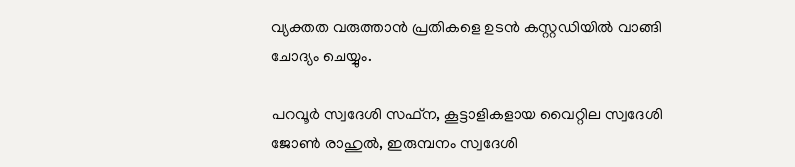വ്യക്തത വരുത്താന്‍ പ്രതികളെ ഉടന്‍ കസ്റ്റഡിയില്‍ വാങ്ങി ചോദ്യം ചെയ്യും.

പറവൂര്‍ സ്വദേശി സഫ്‌ന, കൂട്ടാളികളായ വൈറ്റില സ്വദേശി ജോണ്‍ രാഹുല്‍, ഇരുമ്പനം സ്വദേശി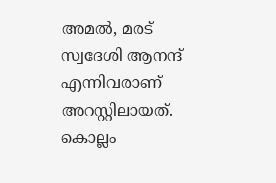അമല്‍, മരട് സ്വദേശി ആനന്ദ് എന്നിവരാണ് അറസ്റ്റിലായത്. കൊല്ലം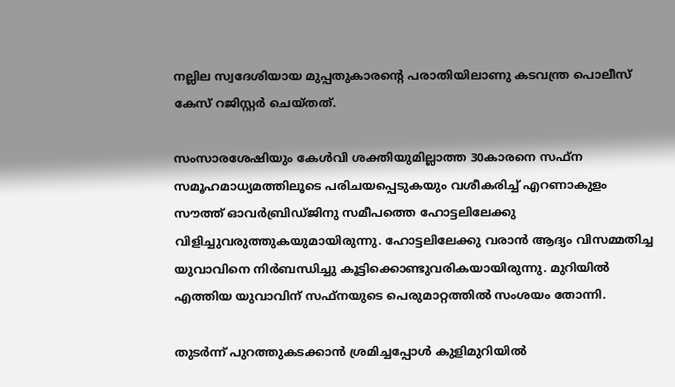നല്ലില സ്വദേശിയായ മുപ്പതുകാരന്റെ പരാതിയിലാണു കടവന്ത്ര പൊലീസ് കേസ് റജിസ്റ്റര്‍ ചെയ്തത്.

സംസാരശേഷിയും കേള്‍വി ശക്തിയുമില്ലാത്ത 30കാരനെ സഫ്‌ന സമൂഹമാധ്യമത്തിലൂടെ പരിചയപ്പെടുകയും വശീകരിച്ച് എറണാകുളം സൗത്ത് ഓവര്‍ബ്രിഡ്ജിനു സമീപത്തെ ഹോട്ടലിലേക്കു വിളിച്ചുവരുത്തുകയുമായിരുന്നു. ഹോട്ടലിലേക്കു വരാന്‍ ആദ്യം വിസമ്മതിച്ച യുവാവിനെ നിര്‍ബന്ധിച്ചു കൂട്ടിക്കൊണ്ടുവരികയായിരുന്നു. മുറിയില്‍ എത്തിയ യുവാവിന് സഫ്‌നയുടെ പെരുമാറ്റത്തില്‍ സംശയം തോന്നി.

തുടര്‍ന്ന് പുറത്തുകടക്കാന്‍ ശ്രമിച്ചപ്പോള്‍ കുളിമുറിയില്‍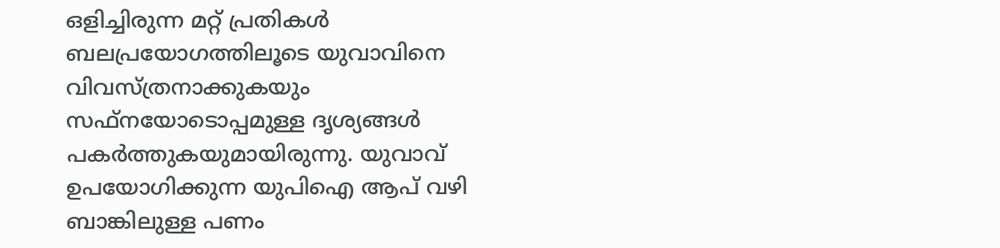ഒളിച്ചിരുന്ന മറ്റ് പ്രതികള്‍ ബലപ്രയോഗത്തിലൂടെ യുവാവിനെ വിവസ്ത്രനാക്കുകയും സഫ്‌നയോടൊപ്പമുള്ള ദൃശ്യങ്ങള്‍ പകര്‍ത്തുകയുമായിരുന്നു. യുവാവ് ഉപയോഗിക്കുന്ന യുപിഐ ആപ് വഴി ബാങ്കിലുള്ള പണം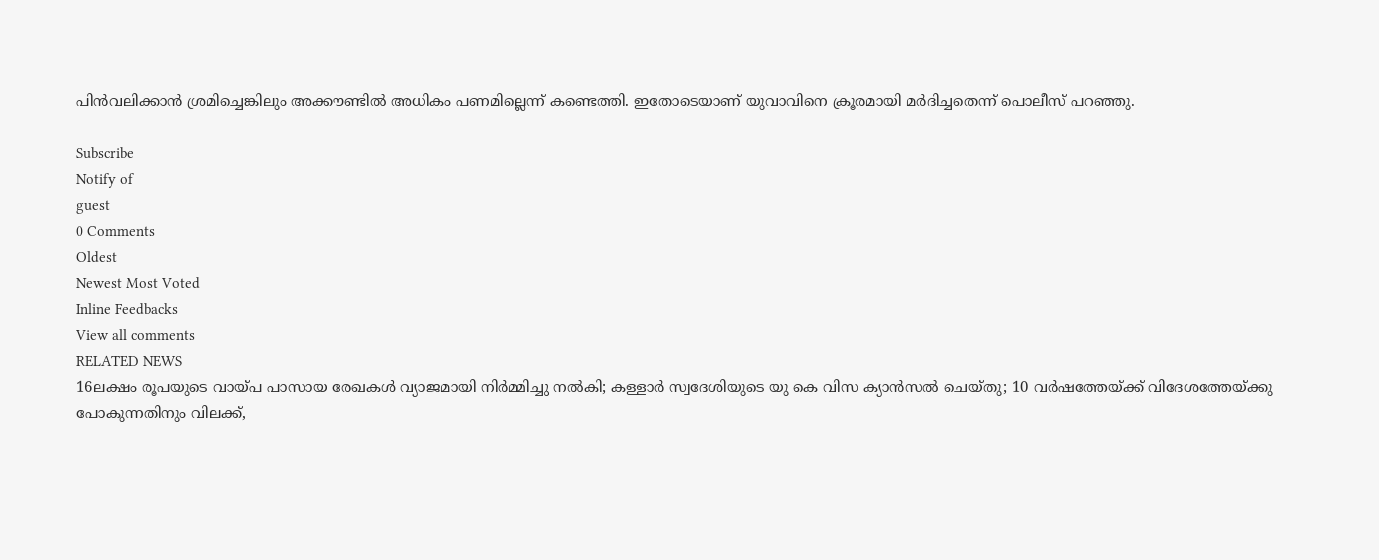പിന്‍വലിക്കാന്‍ ശ്രമിച്ചെങ്കിലും അക്കൗണ്ടില്‍ അധികം പണമില്ലെന്ന് കണ്ടെത്തി. ഇതോടെയാണ് യുവാവിനെ ക്രൂരമായി മര്‍ദിച്ചതെന്ന് പൊലീസ് പറഞ്ഞു.

Subscribe
Notify of
guest
0 Comments
Oldest
Newest Most Voted
Inline Feedbacks
View all comments
RELATED NEWS
16ലക്ഷം രൂപയുടെ വായ്പ പാസായ രേഖകള്‍ വ്യാജമായി നിര്‍മ്മിച്ചു നല്‍കി; കള്ളാര്‍ സ്വദേശിയുടെ യു കെ വിസ ക്യാന്‍സല്‍ ചെയ്തു; 10 വര്‍ഷത്തേയ്ക്ക് വിദേശത്തേയ്ക്കു പോകുന്നതിനും വിലക്ക്,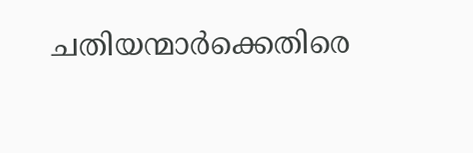ചതിയന്മാര്‍ക്കെതിരെ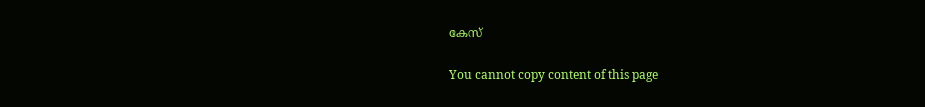കേസ്

You cannot copy content of this page